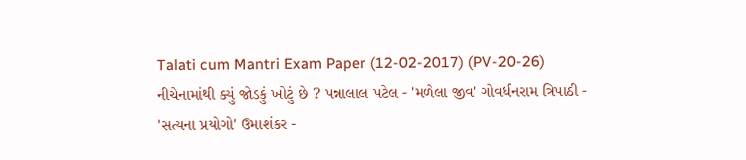Talati cum Mantri Exam Paper (12-02-2017) (PV-20-26) નીચેનામાંથી ક્યું જોડકું ખોટું છે ? પન્નાલાલ પટેલ - 'મળેલા જીવ' ગોવર્ધનરામ ત્રિપાઠી - 'સત્યના પ્રયોગો' ઉમાશંકર -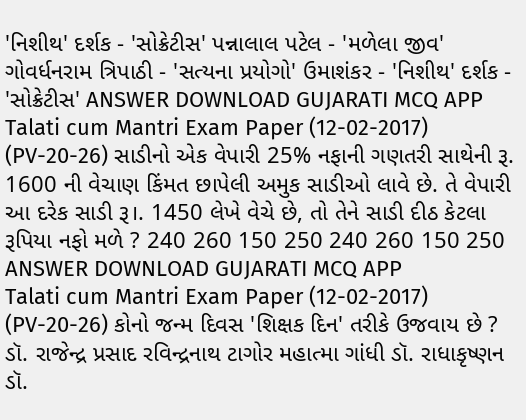'નિશીથ' દર્શક - 'સોક્રેટીસ' પન્નાલાલ પટેલ - 'મળેલા જીવ' ગોવર્ધનરામ ત્રિપાઠી - 'સત્યના પ્રયોગો' ઉમાશંકર - 'નિશીથ' દર્શક - 'સોક્રેટીસ' ANSWER DOWNLOAD GUJARATI MCQ APP
Talati cum Mantri Exam Paper (12-02-2017) (PV-20-26) સાડીનો એક વેપારી 25% નફાની ગણતરી સાથેની રૂ. 1600 ની વેચાણ કિંમત છાપેલી અમુક સાડીઓ લાવે છે. તે વેપારી આ દરેક સાડી રૂ।. 1450 લેખે વેચે છે, તો તેને સાડી દીઠ કેટલા રૂપિયા નફો મળે ? 240 260 150 250 240 260 150 250 ANSWER DOWNLOAD GUJARATI MCQ APP
Talati cum Mantri Exam Paper (12-02-2017) (PV-20-26) કોનો જન્મ દિવસ 'શિક્ષક દિન' તરીકે ઉજવાય છે ? ડૉ. રાજેન્દ્ર પ્રસાદ રવિન્દ્રનાથ ટાગોર મહાત્મા ગાંધી ડૉ. રાધાકૃષ્ણન ડૉ.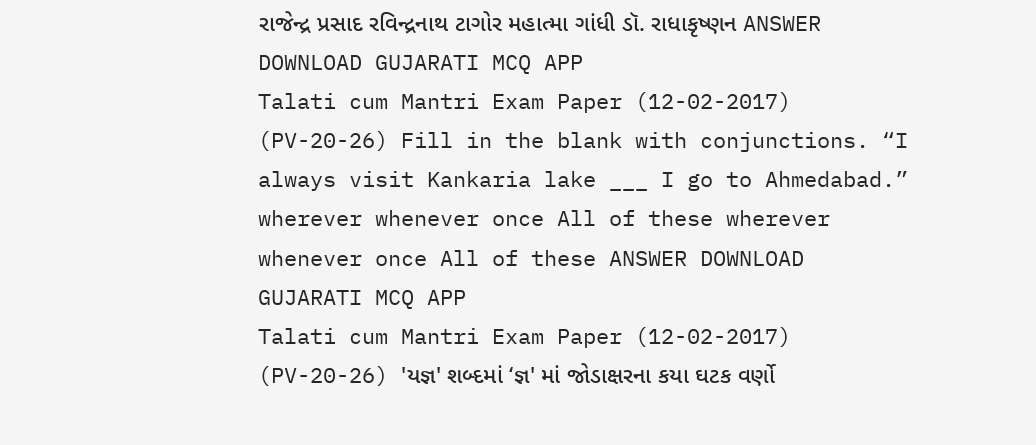રાજેન્દ્ર પ્રસાદ રવિન્દ્રનાથ ટાગોર મહાત્મા ગાંધી ડૉ. રાધાકૃષ્ણન ANSWER DOWNLOAD GUJARATI MCQ APP
Talati cum Mantri Exam Paper (12-02-2017) (PV-20-26) Fill in the blank with conjunctions. “I always visit Kankaria lake ___ I go to Ahmedabad.” wherever whenever once All of these wherever whenever once All of these ANSWER DOWNLOAD GUJARATI MCQ APP
Talati cum Mantri Exam Paper (12-02-2017) (PV-20-26) 'યજ્ઞ' શબ્દમાં ‘જ્ઞ' માં જોડાક્ષરના કયા ઘટક વર્ણો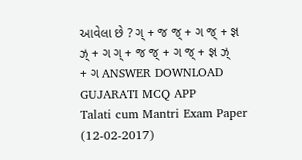આવેલા છે ? ગ્ + જ જ્ + ગ જ્ + જ્ઞ ઝ્ + ગ ગ્ + જ જ્ + ગ જ્ + જ્ઞ ઝ્ + ગ ANSWER DOWNLOAD GUJARATI MCQ APP
Talati cum Mantri Exam Paper (12-02-2017)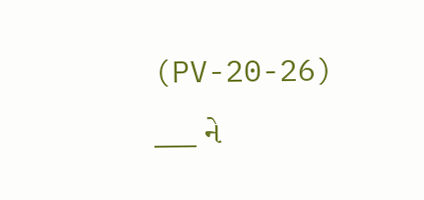(PV-20-26) ___ ને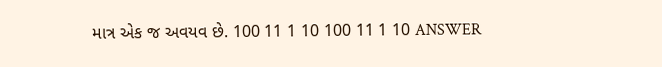માત્ર એક જ અવયવ છે. 100 11 1 10 100 11 1 10 ANSWER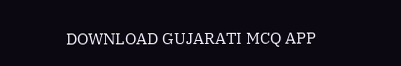DOWNLOAD GUJARATI MCQ APP